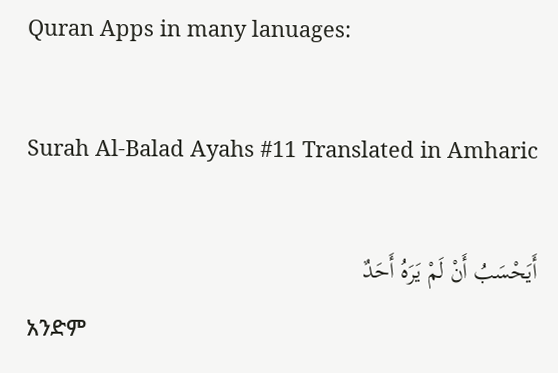Quran Apps in many lanuages:

Surah Al-Balad Ayahs #11 Translated in Amharic

أَيَحْسَبُ أَنْ لَمْ يَرَهُ أَحَدٌ
አንድም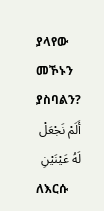ያላየው መኾኑን ያስባልን?
أَلَمْ نَجْعَلْ لَهُ عَيْنَيْنِ
ለእርሱ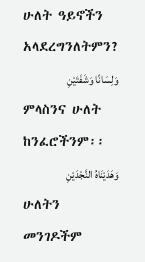ሁለት ዓይኖችን አላደረግንለትምን?
وَلِسَانًا وَشَفَتَيْنِ
ምላስንና ሁለት ከንፈሮችንም፡፡
وَهَدَيْنَاهُ النَّجْدَيْنِ
ሁለትን መንገዶችም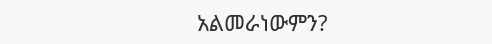አልመራነውምን?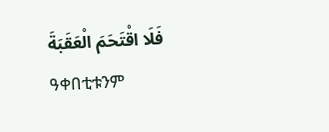فَلَا اقْتَحَمَ الْعَقَبَةَ
ዓቀበቲቱንም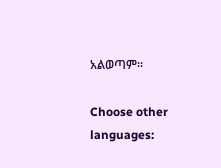አልወጣም፡፡

Choose other languages: